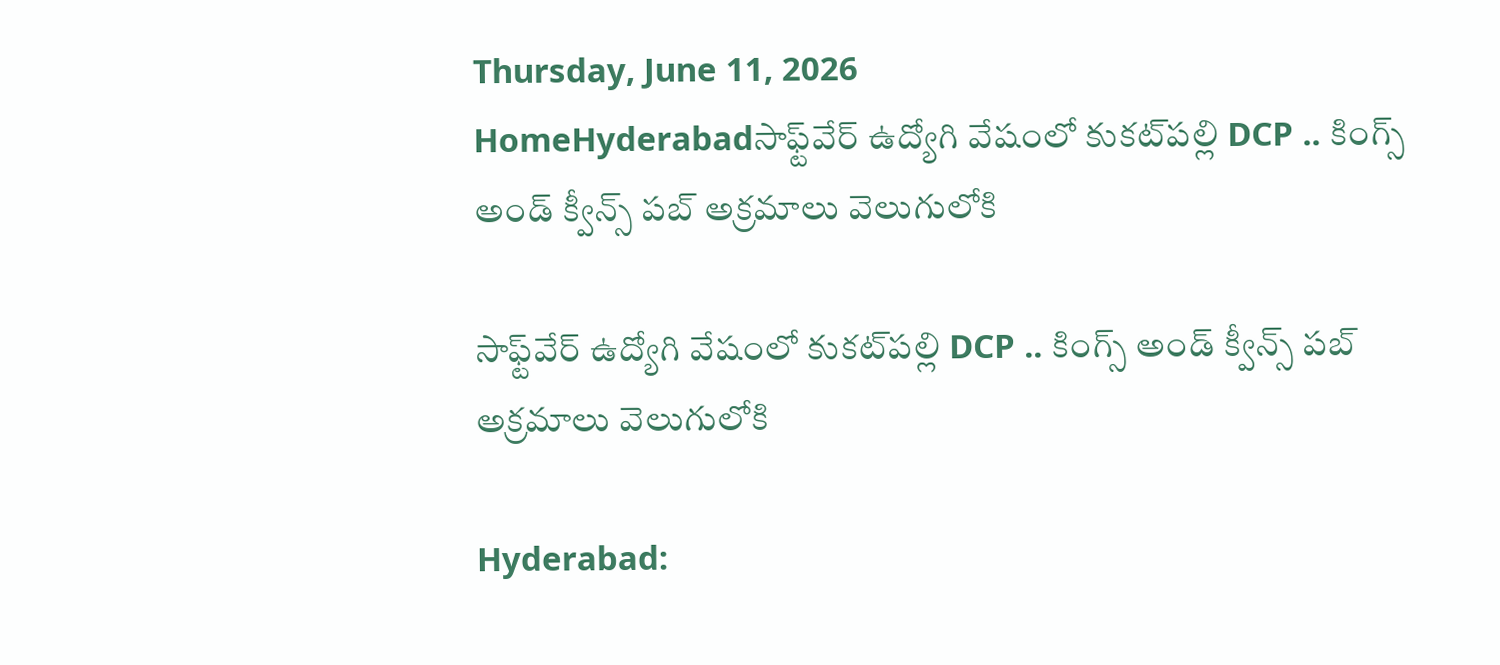Thursday, June 11, 2026
HomeHyderabadసాఫ్ట్‌వేర్ ఉద్యోగి వేషంలో కుకట్‌పల్లి DCP .. కింగ్స్ అండ్ క్వీన్స్ పబ్ అక్రమాలు వెలుగులోకి

సాఫ్ట్‌వేర్ ఉద్యోగి వేషంలో కుకట్‌పల్లి DCP .. కింగ్స్ అండ్ క్వీన్స్ పబ్ అక్రమాలు వెలుగులోకి

Hyderabad: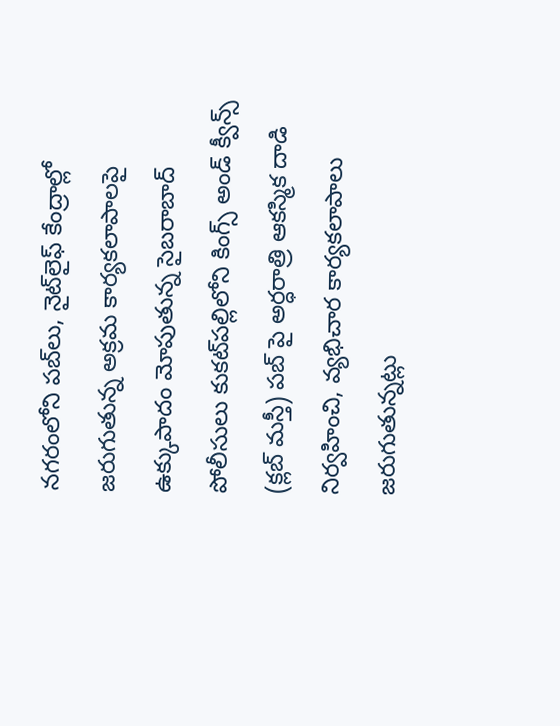నగరంలోని పబ్‌లు, నైట్‌లైఫ్ కేంద్రాల్లో జరుగుతున్న అక్రమ కార్యకలాపాలపై ఉక్కుపాదం మోపుతున్న సైబరాబాద్ పోలీసులు కుకట్‌పల్లిలోని కింగ్స్ అండ్ క్వీన్స్ (క్లబ్ మస్తీ) పబ్ పై అర్ధరాత్రి ఆకస్మిక దాడి నిర్వహించి, వ్యభిచార కార్యకలాపాలు జరుగుతున్నట్లు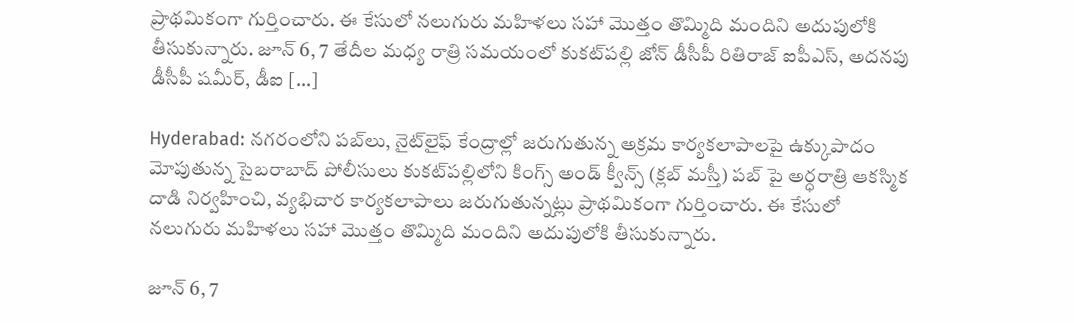ప్రాథమికంగా గుర్తించారు. ఈ కేసులో నలుగురు మహిళలు సహా మొత్తం తొమ్మిది మందిని అదుపులోకి తీసుకున్నారు. జూన్ 6, 7 తేదీల మధ్య రాత్రి సమయంలో కుకట్‌పల్లి జోన్ డీసీపీ రితిరాజ్ ఐపీఎస్, అదనపు డీసీపీ షమీర్, డీఐ […]

Hyderabad: నగరంలోని పబ్‌లు, నైట్‌లైఫ్ కేంద్రాల్లో జరుగుతున్న అక్రమ కార్యకలాపాలపై ఉక్కుపాదం మోపుతున్న సైబరాబాద్ పోలీసులు కుకట్‌పల్లిలోని కింగ్స్ అండ్ క్వీన్స్ (క్లబ్ మస్తీ) పబ్ పై అర్ధరాత్రి ఆకస్మిక దాడి నిర్వహించి, వ్యభిచార కార్యకలాపాలు జరుగుతున్నట్లు ప్రాథమికంగా గుర్తించారు. ఈ కేసులో నలుగురు మహిళలు సహా మొత్తం తొమ్మిది మందిని అదుపులోకి తీసుకున్నారు.

జూన్ 6, 7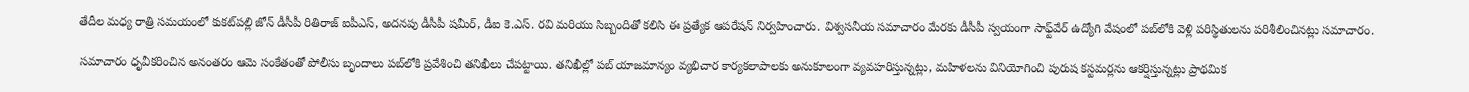తేదీల మధ్య రాత్రి సమయంలో కుకట్‌పల్లి జోన్ డీసీపీ రితిరాజ్ ఐపీఎస్, అదనపు డీసీపీ షమీర్, డీఐ కె.ఎస్. రవి మరియు సిబ్బందితో కలిసి ఈ ప్రత్యేక ఆపరేషన్ నిర్వహించారు. విశ్వసనీయ సమాచారం మేరకు డీసీపీ స్వయంగా సాఫ్ట్‌వేర్ ఉద్యోగి వేషంలో పబ్‌లోకి వెళ్లి పరిస్థితులను పరిశీలించినట్లు సమాచారం.

సమాచారం ధృవీకరించిన అనంతరం ఆమె సంకేతంతో పోలీసు బృందాలు పబ్‌లోకి ప్రవేశించి తనిఖీలు చేపట్టాయి. తనిఖీల్లో పబ్ యాజమాన్యం వ్యభిచార కార్యకలాపాలకు అనుకూలంగా వ్యవహరిస్తున్నట్లు, మహిళలను వినియోగించి పురుష కస్టమర్లను ఆకర్షిస్తున్నట్లు ప్రాథమిక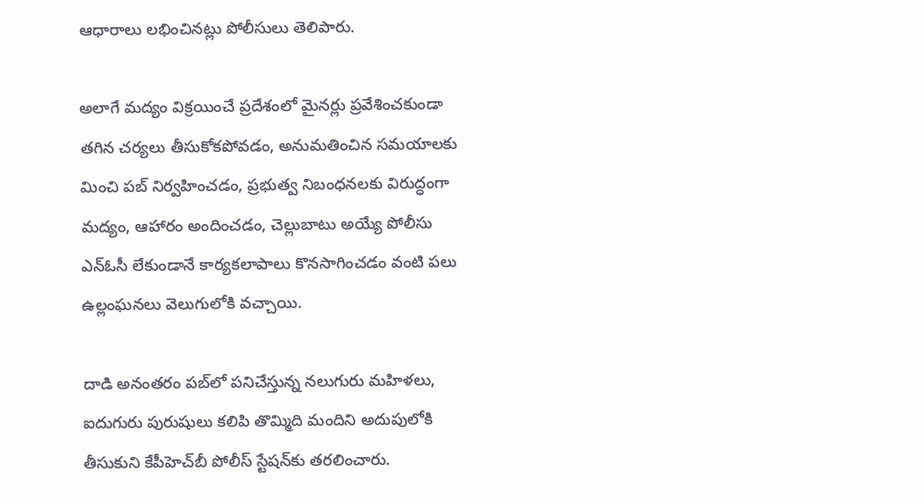ఆధారాలు లభించినట్లు పోలీసులు తెలిపారు.

అలాగే మద్యం విక్రయించే ప్రదేశంలో మైనర్లు ప్రవేశించకుండా తగిన చర్యలు తీసుకోకపోవడం, అనుమతించిన సమయాలకు మించి పబ్ నిర్వహించడం, ప్రభుత్వ నిబంధనలకు విరుద్ధంగా మద్యం, ఆహారం అందించడం, చెల్లుబాటు అయ్యే పోలీసు ఎన్‌ఓసీ లేకుండానే కార్యకలాపాలు కొనసాగించడం వంటి పలు ఉల్లంఘనలు వెలుగులోకి వచ్చాయి.

దాడి అనంతరం పబ్‌లో పనిచేస్తున్న నలుగురు మహిళలు, ఐదుగురు పురుషులు కలిపి తొమ్మిది మందిని అదుపులోకి తీసుకుని కేపీహెచ్‌బీ పోలీస్ స్టేషన్‌కు తరలించారు.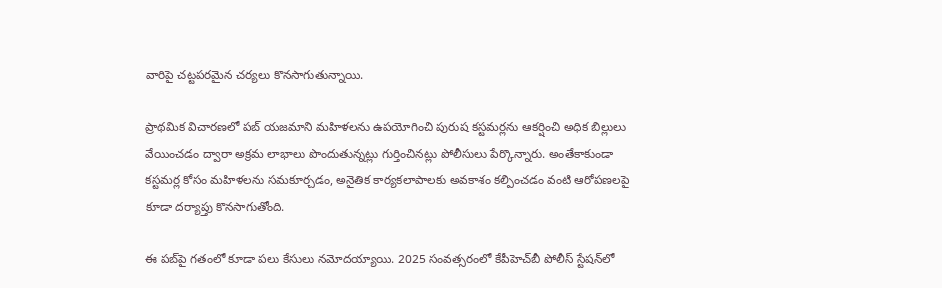వారిపై చట్టపరమైన చర్యలు కొనసాగుతున్నాయి.

ప్రాథమిక విచారణలో పబ్ యజమాని మహిళలను ఉపయోగించి పురుష కస్టమర్లను ఆకర్షించి అధిక బిల్లులు వేయించడం ద్వారా అక్రమ లాభాలు పొందుతున్నట్లు గుర్తించినట్లు పోలీసులు పేర్కొన్నారు. అంతేకాకుండా కస్టమర్ల కోసం మహిళలను సమకూర్చడం, అనైతిక కార్యకలాపాలకు అవకాశం కల్పించడం వంటి ఆరోపణలపై కూడా దర్యాప్తు కొనసాగుతోంది.

ఈ పబ్‌పై గతంలో కూడా పలు కేసులు నమోదయ్యాయి. 2025 సంవత్సరంలో కేపీహెచ్‌బీ పోలీస్ స్టేషన్‌లో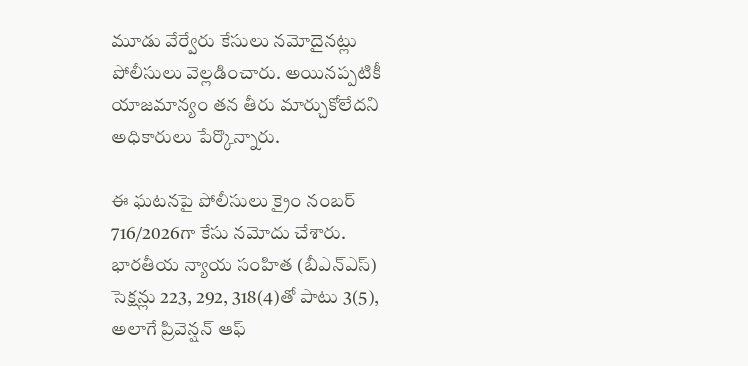మూడు వేర్వేరు కేసులు నమోదైనట్లు పోలీసులు వెల్లడించారు. అయినప్పటికీ యాజమాన్యం తన తీరు మార్చుకోలేదని అధికారులు పేర్కొన్నారు.

ఈ ఘటనపై పోలీసులు క్రైం నంబర్ 716/2026గా కేసు నమోదు చేశారు. భారతీయ న్యాయ సంహిత (బీఎన్‌ఎస్) సెక్షన్లు 223, 292, 318(4)తో పాటు 3(5), అలాగే ప్రివెన్షన్ ఆఫ్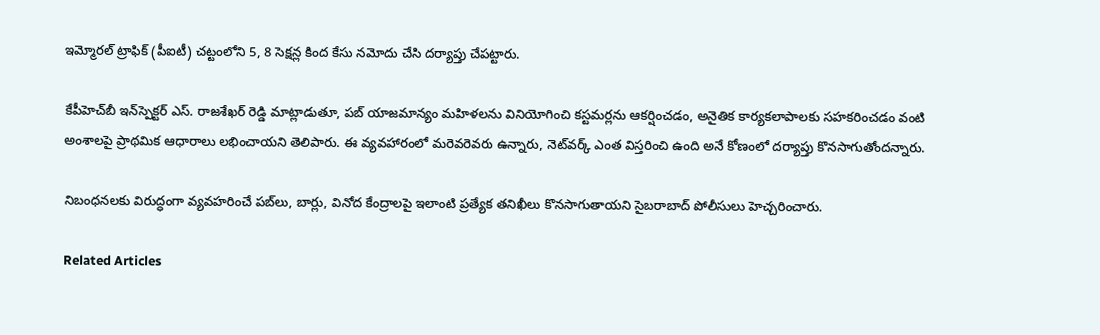ఇమ్మోరల్ ట్రాఫిక్ (పీఐటీ) చట్టంలోని 5, 8 సెక్షన్ల కింద కేసు నమోదు చేసి దర్యాప్తు చేపట్టారు.

కేపీహెచ్‌బీ ఇన్‌స్పెక్టర్ ఎస్. రాజశేఖర్ రెడ్డి మాట్లాడుతూ, పబ్ యాజమాన్యం మహిళలను వినియోగించి కస్టమర్లను ఆకర్షించడం, అనైతిక కార్యకలాపాలకు సహకరించడం వంటి అంశాలపై ప్రాథమిక ఆధారాలు లభించాయని తెలిపారు. ఈ వ్యవహారంలో మరెవరెవరు ఉన్నారు, నెట్‌వర్క్ ఎంత విస్తరించి ఉంది అనే కోణంలో దర్యాప్తు కొనసాగుతోందన్నారు.

నిబంధనలకు విరుద్ధంగా వ్యవహరించే పబ్‌లు, బార్లు, వినోద కేంద్రాలపై ఇలాంటి ప్రత్యేక తనిఖీలు కొనసాగుతాయని సైబరాబాద్ పోలీసులు హెచ్చరించారు.

Related Articles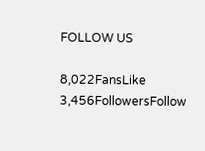FOLLOW US

8,022FansLike
3,456FollowersFollow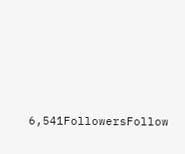6,541FollowersFollow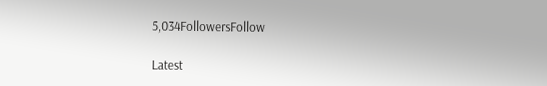5,034FollowersFollow

Latest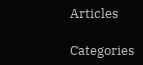Articles

Categories